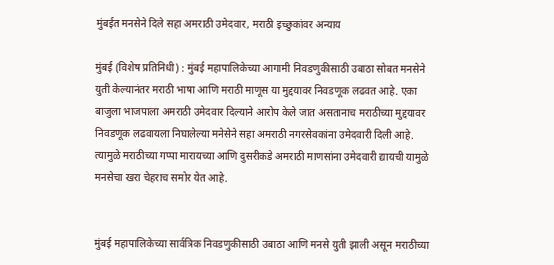मुंबईत मनसेने दिले सहा अमराठी उमेदवार, मराठी इच्छुकांवर अन्याय

मुंबई (विशेष प्रतिनिधी) : मुंबई महापालिकेच्या आगामी निवडणुकीसाठी उबाठा सोबत मनसेने युती केल्यानंतर मराठी भाषा आणि मराठी माणूस या मुद्दयावर निवडणूक लढवत आहे. एका बाजुला भाजपाला अमराठी उमेदवार दिल्याने आरोप केले जात असतानाच मराठीच्या मुद्दयावर निवडणूक लढवायला निघालेल्या मनेसेने सहा अमराठी नगरसेवकांना उमेदवारी दिली आहे. त्यामुळे मराठीच्या गप्पा मारायच्या आणि दुसरीकडे अमराठी माणसांना उमेदवारी द्यायची यामुळे मनसेचा खरा चेहराच समोर येत आहे.


मुंबई महापालिकेच्या सार्वत्रिक निवडणुकीसाठी उबाठा आणि मनसे युती झाली असून मराठीच्या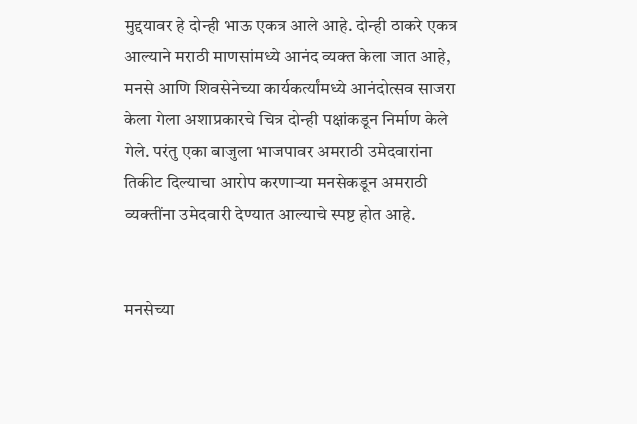मुद्दयावर हे दोन्ही भाऊ एकत्र आले आहे. दोन्ही ठाकरे एकत्र आल्याने मराठी माणसांमध्ये आनंद व्यक्त केला जात आहे, मनसे आणि शिवसेनेच्या कार्यकर्त्यांमध्ये आनंदोत्सव साजरा केला गेला अशाप्रकारचे चित्र दोन्ही पक्षांकडून निर्माण केले गेले. परंतु एका बाजुला भाजपावर अमराठी उमेदवारांना तिकीट दिल्याचा आरोप करणाऱ्या मनसेकडून अमराठी व्यक्तींना उमेदवारी देण्यात आल्याचे स्पष्ट होत आहे.


मनसेच्या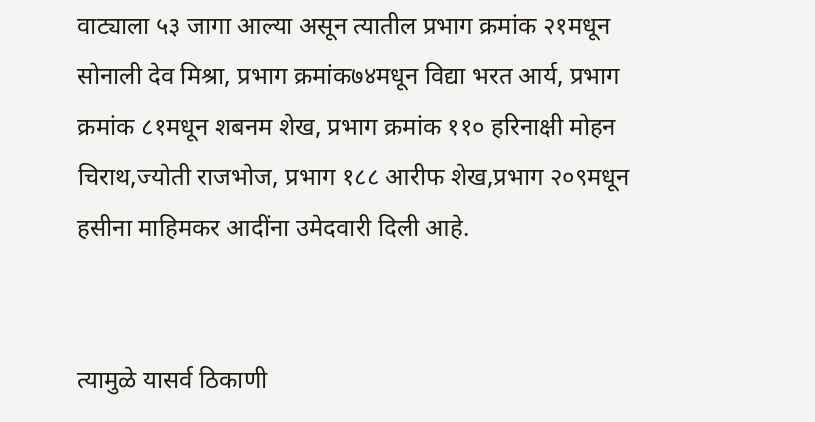वाट्याला ५३ जागा आल्या असून त्यातील प्रभाग क्रमांक २१मधून सोनाली देव मिश्रा, प्रभाग क्रमांक७४मधून विद्या भरत आर्य, प्रभाग क्रमांक ८१मधून शबनम शेख, प्रभाग क्रमांक ११० हरिनाक्षी मोहन चिराथ,ज्योती राजभोज, प्रभाग १८८ आरीफ शेख,प्रभाग २०९मधून हसीना माहिमकर आदींना उमेदवारी दिली आहे.


त्यामुळे यासर्व ठिकाणी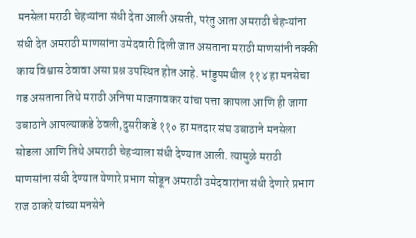मनसेला मराठी चेहऱ्यांना संधी देता आली असती, परंतु आता अमराठी चेहऱ्यांना संधी देत अमराठी माणसांना उमेदवारी दिली जात असताना मराठी माणसांनी नक्की काय विश्वास ठेवावा असा प्रश्न उपस्थित होत आहे. भांडुपमधील ११४ हा मनसेचा गड असताना तिथे मराठी अनिषा माजगावकर यांचा पत्ता कापला आणि ही जागा उबाठाने आपल्याकडे ठेवली,दुसरीकडे ११० हा मतदार संघ उबाठाने मनसेला सोडला आणि तिथे अमराठी चेहऱ्याला संधी देण्यात आली. त्यामुळे मराठी माणसांना संधी देण्यात येणारे प्रभाग सोडून अमराठी उमेदवारांना संधी देणारे प्रभाग राज ठाकरे यांच्या मनसेने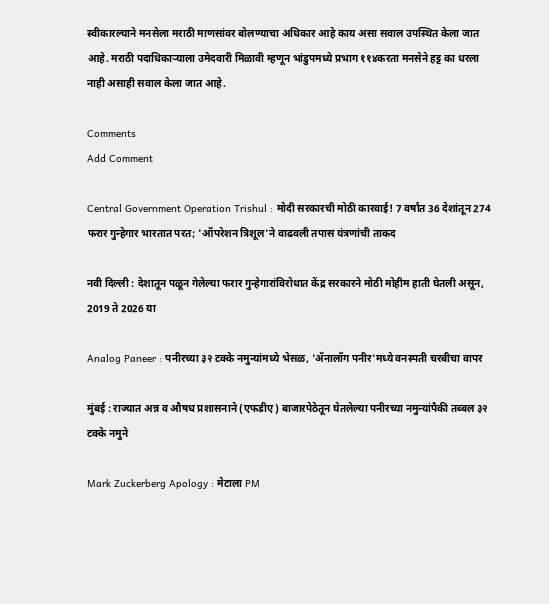स्वीकारल्याने मनसेला मराठी माणसांवर बोलण्याचा अधिकार आहे काय असा सवाल उपस्थित केला जात आहे. मराठी पदाधिकाऱ्याला उमेदवारी मिळावी म्हणून भांडुपमध्ये प्रभाग ११४करता मनसेने हट्ट का धरला नाही असाही सवाल केला जात आहे.

Comments
Add Comment

Central Government Operation Trishul : मोदी सरकारची मोठी कारवाई! 7 वर्षांत 36 देशांतून 274 फरार गुन्हेगार भारतात परत; 'ऑपरेशन त्रिशूल'ने वाढवली तपास यंत्रणांची ताकद

नवी दिल्ली : देशातून पळून गेलेल्या फरार गुन्हेगारांविरोधात केंद्र सरकारने मोठी मोहीम हाती घेतली असून, 2019 ते 2026 या

Analog Paneer : पनीरच्या ३२ टक्के नमुन्यांमध्ये भेसळ, 'ॲनालॉग पनीर'मध्ये वनस्पती चरबीचा वापर

मुंबई : राज्यात अन्न व औषध प्रशासनाने (एफडीए) बाजारपेठेतून घेतलेल्या पनीरच्या नमुन्यांपैकी तब्बल ३२ टक्के नमुने

Mark Zuckerberg Apology : मेटाला PM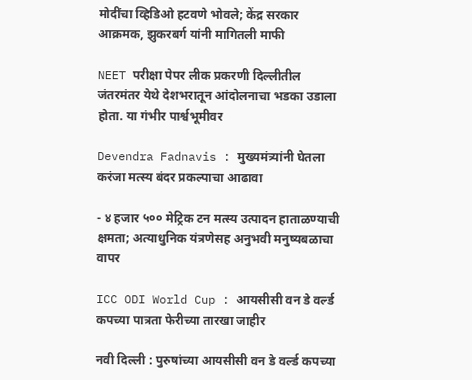मोदींचा व्हिडिओ हटवणे भोवले; केंद्र सरकार आक्रमक, झुकरबर्ग यांनी मागितली माफी

NEET परीक्षा पेपर लीक प्रकरणी दिल्लीतील जंतरमंतर येथे देशभरातून आंदोलनाचा भडका उडाला होता. या गंभीर पार्श्वभूमीवर

Devendra Fadnavis : मुख्यमंत्र्यांनी घेतला करंजा मत्स्य बंदर प्रकल्पाचा आढावा

- ४ हजार ५०० मेट्रिक टन मत्स्य उत्पादन हाताळण्याची क्षमता; अत्याधुनिक यंत्रणेसह अनुभवी मनुष्यबळाचा वापर

ICC ODI World Cup : आयसीसी वन डे वर्ल्ड कपच्या पात्रता फेरीच्या तारखा जाहीर

नवी दिल्ली : पुरुषांच्या आयसीसी वन डे वर्ल्ड कपच्या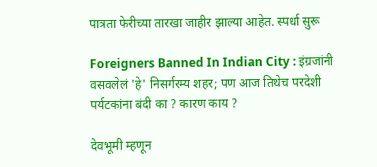पात्रता फेरीच्या तारखा जाहीर झाल्या आहेत. स्पर्धा सुरू

Foreigners Banned In Indian City : इंग्रजांनी वसवलेलं 'हे' निसर्गरम्य शहर; पण आज तिथेच परदेशी पर्यटकांना बंदी का ? कारण काय ?

देवभूमी म्हणून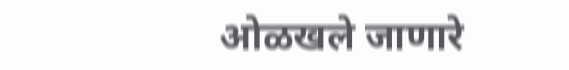ओळखले जाणारे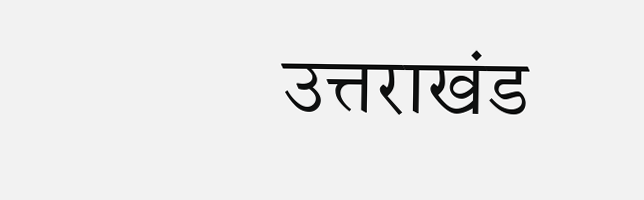उत्तराखंड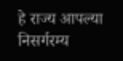हे राज्य आपल्या निसर्गरम्य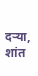दऱ्या, शांत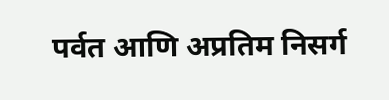पर्वत आणि अप्रतिम निसर्ग